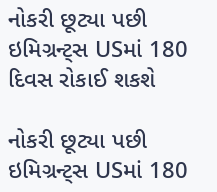નોકરી છૂટ્યા પછી ઇમિગ્રન્ટ્સ USમાં 180 દિવસ રોકાઈ શકશે

નોકરી છૂટ્યા પછી ઇમિગ્રન્ટ્સ USમાં 180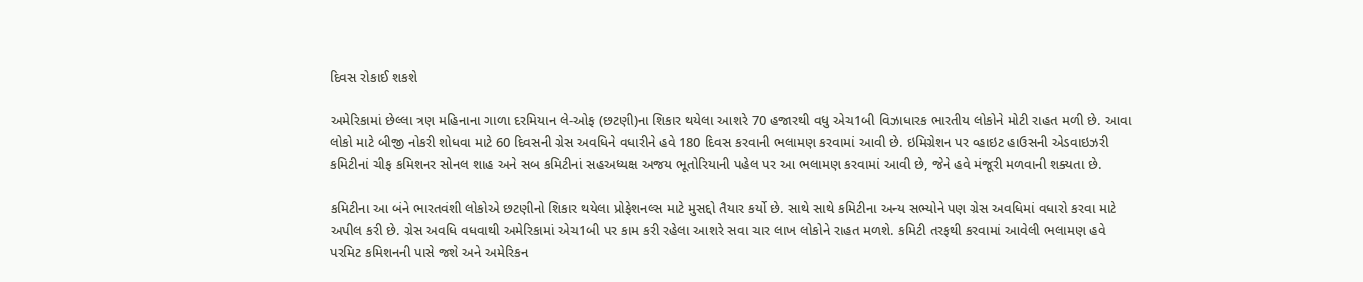દિવસ રોકાઈ શકશે

અમેરિકામાં છેલ્લા ત્રણ મહિનાના ગાળા દરમિયાન લે-ઓફ (છટણી)ના શિકાર થયેલા આશરે 70 હજારથી વધુ એચ1બી વિઝાધારક ભારતીય લોકોને મોટી રાહત મળી છે. આવા લોકો માટે બીજી નોકરી શોધવા માટે 60 દિવસની ગ્રેસ અવધિને વધારીને હવે 180 દિવસ કરવાની ભલામણ કરવામાં આવી છે. ઇમિગ્રેશન પર વ્હાઇટ હાઉસની એડવાઇઝરી કમિટીનાં ચીફ કમિશનર સોનલ શાહ અને સબ કમિટીનાં સહઅધ્યક્ષ અજય ભૂતોરિયાની પહેલ પર આ ભલામણ કરવામાં આવી છે, જેને હવે મંજૂરી મળવાની શક્યતા છે.

કમિટીના આ બંને ભારતવંશી લોકોએ છટણીનો શિકાર થયેલા પ્રોફેશનલ્સ માટે મુસદ્દો તૈયાર કર્યો છે. સાથે સાથે કમિટીના અન્ય સભ્યોને પણ ગ્રેસ અવધિમાં વધારો કરવા માટે અપીલ કરી છે. ગ્રેસ અવધિ વધવાથી અમેરિકામાં એચ1બી પર કામ કરી રહેલા આશરે સવા ચાર લાખ લોકોને રાહત મળશે. કમિટી તરફથી કરવામાં આવેલી ભલામણ હવે પરમિટ કમિશનની પાસે જશે અને અમેરિકન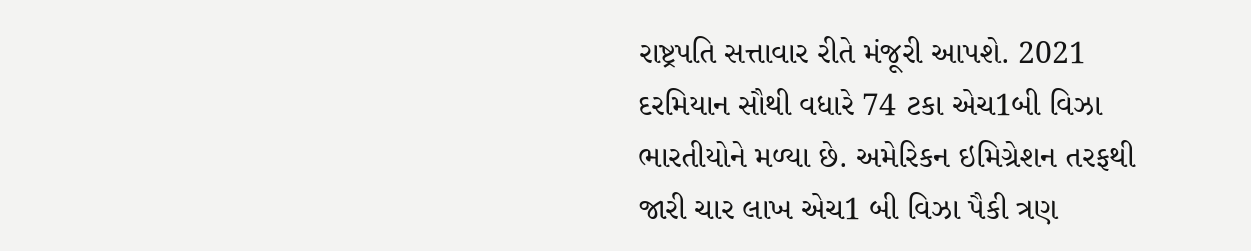રાષ્ટ્રપતિ સત્તાવાર રીતે મંજૂરી આપશે. 2021 દરમિયાન સૌથી વધારે 74 ટકા એચ1બી વિઝા ભારતીયોને મળ્યા છે. અમેરિકન ઇમિગ્રેશન તરફથી જારી ચાર લાખ એચ1 બી વિઝા પૈકી ત્રણ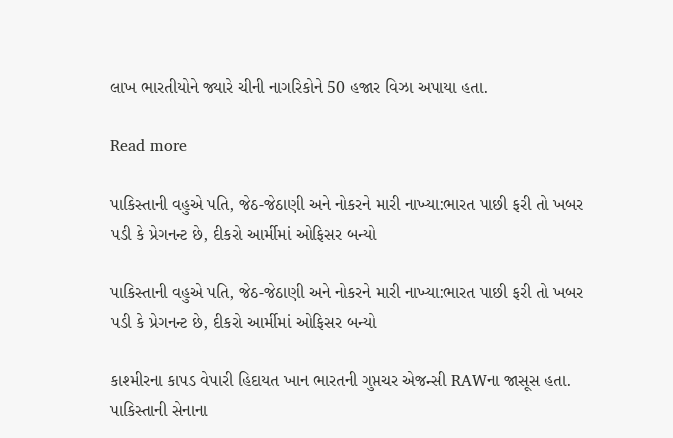લાખ ભારતીયોને જ્યારે ચીની નાગરિકોને 50 હજાર વિઝા અપાયા હતા.

Read more

પાકિસ્તાની વહુએ પતિ, જેઠ-જેઠાણી અને નોકરને મારી નાખ્યા:ભારત પાછી ફરી તો ખબર પડી કે પ્રેગનન્ટ છે, દીકરો આર્મીમાં ઓફિસર બન્યો

પાકિસ્તાની વહુએ પતિ, જેઠ-જેઠાણી અને નોકરને મારી નાખ્યા:ભારત પાછી ફરી તો ખબર પડી કે પ્રેગનન્ટ છે, દીકરો આર્મીમાં ઓફિસર બન્યો

કાશ્મીરના કાપડ વેપારી હિદાયત ખાન ભારતની ગુપ્તચર એજન્સી RAWના જાસૂસ હતા. પાકિસ્તાની સેનાના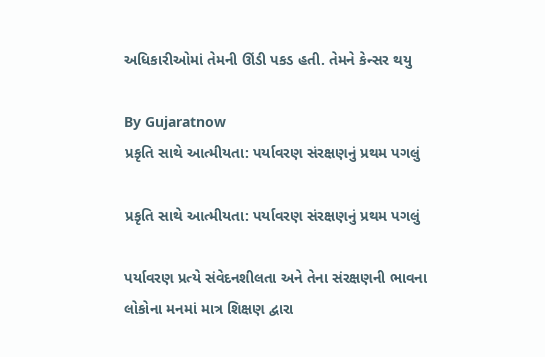અધિકારીઓમાં તેમની ઊંડી પકડ હતી. તેમને કેન્સર થયુ

By Gujaratnow
પ્રકૃતિ સાથે આત્મીયતા: પર્યાવરણ સંરક્ષણનું પ્રથમ પગલું

પ્રકૃતિ સાથે આત્મીયતા: પર્યાવરણ સંરક્ષણનું પ્રથમ પગલું

પર્યાવરણ પ્રત્યે સંવેદનશીલતા અને તેના સંરક્ષણની ભાવના લોકોના મનમાં માત્ર શિક્ષણ દ્વારા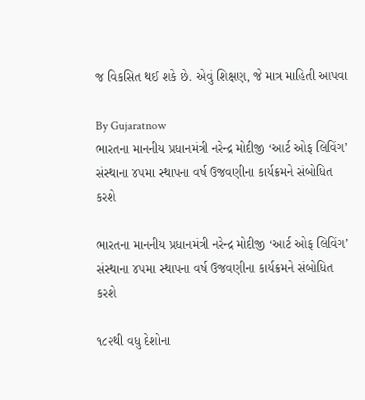જ વિકસિત થઈ શકે છે. એવું શિક્ષણ, જે માત્ર માહિતી આપવા

By Gujaratnow
ભારતના માનનીય પ્રધાનમંત્રી નરેન્દ્ર મોદીજી ‘આર્ટ ઓફ લિવિંગ’ સંસ્થાના ૪૫મા સ્થાપના વર્ષ ઉજવણીના કાર્યક્રમને સંબોધિત કરશે

ભારતના માનનીય પ્રધાનમંત્રી નરેન્દ્ર મોદીજી ‘આર્ટ ઓફ લિવિંગ’ સંસ્થાના ૪૫મા સ્થાપના વર્ષ ઉજવણીના કાર્યક્રમને સંબોધિત કરશે

૧૮૨થી વધુ દેશોના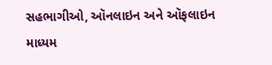સહભાગીઓ, ઑનલાઇન અને ઑફલાઇન માધ્યમ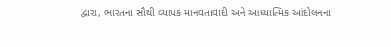દ્વારા, ભારતના સૌથી વ્યાપક માનવતાવાદી અને આધ્યાત્મિક આંદોલનના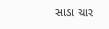સાડા ચાર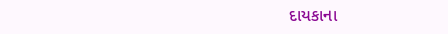દાયકાના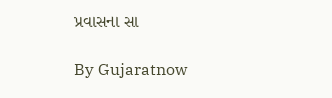પ્રવાસના સા

By Gujaratnow